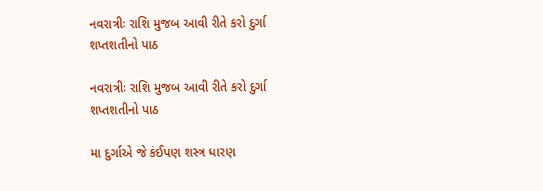નવરાત્રીઃ રાશિ મુજબ આવી રીતે કરો દુર્ગા શપ્તશતીનો પાઠ

નવરાત્રીઃ રાશિ મુજબ આવી રીતે કરો દુર્ગા શપ્તશતીનો પાઠ

મા દુર્ગાએ જે કંઈપણ શસ્ત્ર ધારણ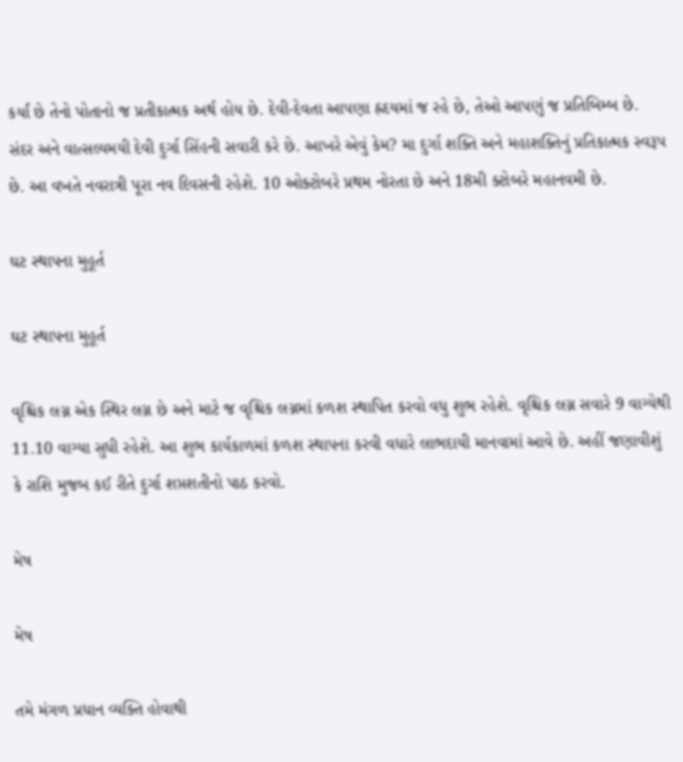કર્યાં છે તેનો પોતાનો જ પ્રતીકાત્મક અર્થ હોય છે. દેવી-દેવતા આપણા હ્રદયમાં જ રહે છે, તેઓ આપણું જ પ્રતિબિમ્બ છે. સંદર અને વાત્સલ્યમયી દેવી દુર્ગા સિંહની સવારી કરે છે. આખરે એવું કેમ? મા દુર્ગા શક્તિ અને મહાશક્તિનું પ્રતિકાત્મક સ્વરૂપ છે. આ વખતે નવરાત્રી પૂરા નવ દિવસની રહેશે. 10 ઓક્ટોબરે પ્રથમ નોરતા છે અને 18મી ક્ટોબરે મહાનવમી છે.

ઘટ સ્થાપના મુહૂર્ત

ઘટ સ્થાપના મુહૂર્ત

વૃશ્ચિક લગ્ન એક સ્થિર લગ્ન છે અને માટે જ વૃશ્ચિક લગ્નમાં કળશ સ્થાપિત કરવો વધુ શુભ રહેશે. વૃશ્ચિક લગ્ન સવારે 9 વાગ્યેથી 11.10 વાગ્યા સુધી રહેશે. આ શુભ કાર્યકાળમાં કળશ સ્થાપના કરવી વધારે લાભદાયી માનવામાં આવે છે. અહીં જણાવીશું કે રાશિ મુજબ કઈ રીતે દુર્ગા શપ્તશતીનો પાઠ કરવો.

મેષ

મેષ

તમે મંગળ પ્રધાન વ્યક્તિ હોવાથી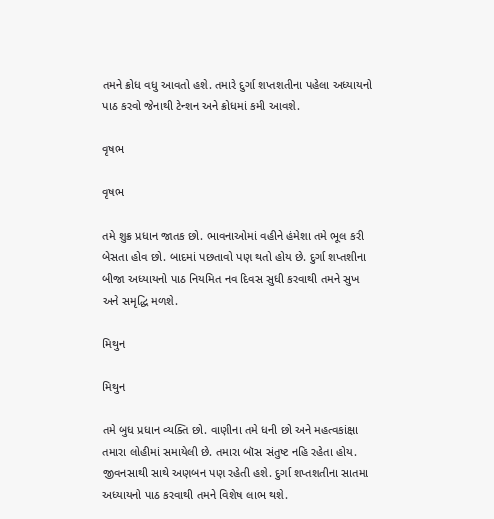તમને ક્રોધ વધુ આવતો હશે. તમારે દુર્ગા શપ્તશતીના પહેલા અધ્યાયનો પાઠ કરવો જેનાથી ટેન્શન અને ક્રોધમાં કમી આવશે.

વૃષભ

વૃષભ

તમે શુક્ર પ્રધાન જાતક છો. ભાવનાઓમાં વહીને હંમેશા તમે ભૂલ કરી બેસતા હોવ છો. બાદમાં પછતાવો પણ થતો હોય છે. દુર્ગા શપ્તશીના બીજા અધ્યાયનો પાઠ નિયમિત નવ દિવસ સુધી કરવાથી તમને સુખ અને સમૃદ્ધિ મળશે.

મિથુન

મિથુન

તમે બુધ પ્રધાન વ્યક્તિ છો. વાણીના તમે ધની છો અને મહત્વકાંક્ષા તમારા લોહીમાં સમાયેલી છે. તમારા બૉસ સંતુષ્ટ નહિ રહેતા હોય. જીવનસાથી સાથે અણબન પણ રહેતી હશે. દુર્ગા શપ્તશતીના સાતમા અધ્યાયનો પાઠ કરવાથી તમને વિશેષ લાભ થશે.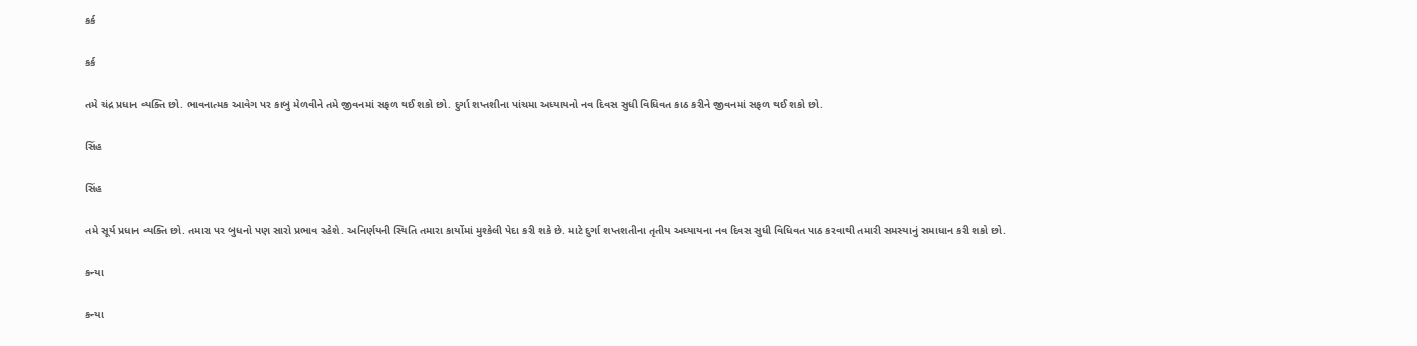કર્ક

કર્ક

તમે ચંદ્ર પ્રધાન વ્યક્તિ છો. ભાવનાત્મક આવેગ પર કાબુ મેળવીને તમે જીવનમાં સફળ થઈ શકો છો. દુર્ગા શપ્તશીના પાંચમા અધ્યાયનો નવ દિવસ સુધી વિધિવત કાઠ કરીને જીવનમાં સફળ થઈ શકો છો.

સિંહ

સિંહ

તમે સૂર્ય પ્રધાન વ્યક્તિ છો. તમારા પર બુધનો પણ સારો પ્રભાવ રહેશે. અનિર્ણયની સ્થિતિ તમારા કાર્યોમાં મુશ્કેલી પેદા કરી શકે છે. માટે દુર્ગા શપ્તશતીના તૃતીય અધ્યાયના નવ દિવસ સુધી વિધિવત પાઠ કરવાથી તમારી સમસ્યાનું સમાધાન કરી શકો છો.

કન્યા

કન્યા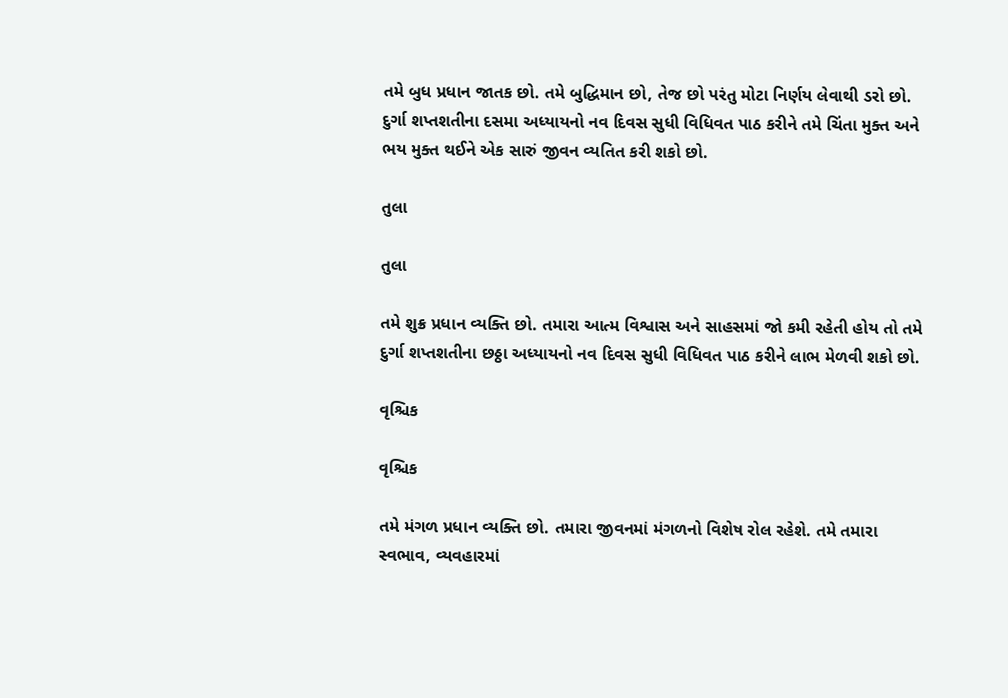તમે બુધ પ્રધાન જાતક છો. તમે બુદ્ધિમાન છો, તેજ છો પરંતુ મોટા નિર્ણય લેવાથી ડરો છો. દુર્ગા શપ્તશતીના દસમા અધ્યાયનો નવ દિવસ સુધી વિધિવત પાઠ કરીને તમે ચિંતા મુક્ત અને ભય મુક્ત થઈને એક સારું જીવન વ્યતિત કરી શકો છો.

તુલા

તુલા

તમે શુક્ર પ્રધાન વ્યક્તિ છો. તમારા આત્મ વિશ્વાસ અને સાહસમાં જો કમી રહેતી હોય તો તમે દુર્ગા શપ્તશતીના છઠ્ઠા અધ્યાયનો નવ દિવસ સુધી વિધિવત પાઠ કરીને લાભ મેળવી શકો છો.

વૃશ્ચિક

વૃશ્ચિક

તમે મંગળ પ્રધાન વ્યક્તિ છો. તમારા જીવનમાં મંગળનો વિશેષ રોલ રહેશે. તમે તમારા સ્વભાવ, વ્યવહારમાં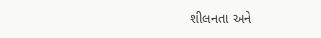શીલનતા અને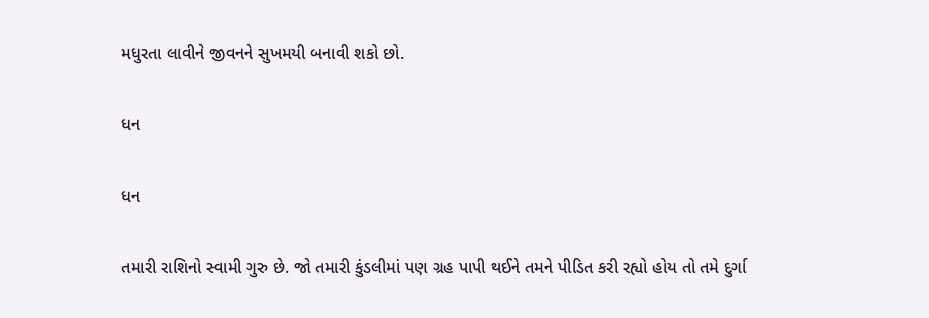મધુરતા લાવીને જીવનને સુખમયી બનાવી શકો છો.

ધન

ધન

તમારી રાશિનો સ્વામી ગુરુ છે. જો તમારી કુંડલીમાં પણ ગ્રહ પાપી થઈને તમને પીડિત કરી રહ્યો હોય તો તમે દુર્ગા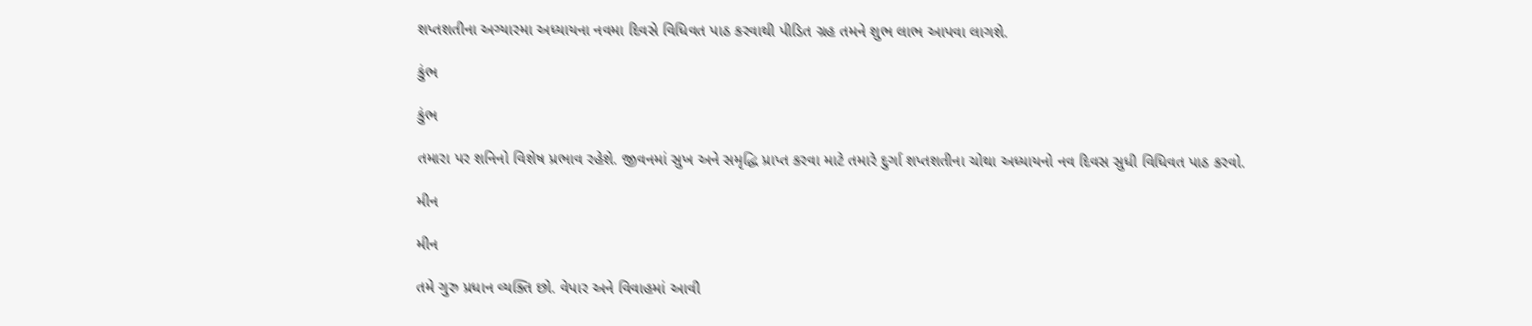શપ્તશતીના અગ્યારમા અધ્યાયના નવમા દિવસે વિધિવત પાઠ કરવાથી પીડિત ગ્રહ તમને શુભ લાભ આપવા લાગશે.

કુંભ

કુંભ

તમારા પર શનિનો વિશેષ પ્રભાવ રહેશે. જીવનમાં સુખ અને સમૃદ્ધિ પ્રાપ્ત કરવા માટે તમારે દુર્ગા શપ્તશતીના ચોથા અધ્યાયનો નવ દિવસ સુધી વિધિવત પાઠ કરવો.

મીન

મીન

તમે ગુરુ પ્રધાન વ્યક્તિ છો. વેપાર અને વિવાહમાં આવી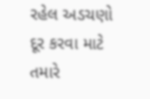રહેલ અડચણો દૂર કરવા માટે તમારે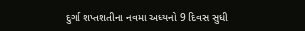દુર્ગા શપ્તશતીના નવમા અધ્યનો 9 દિવસ સુધી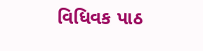વિધિવક પાઠ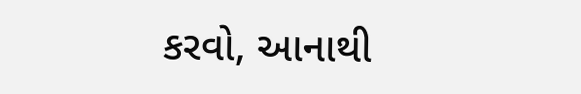કરવો, આનાથી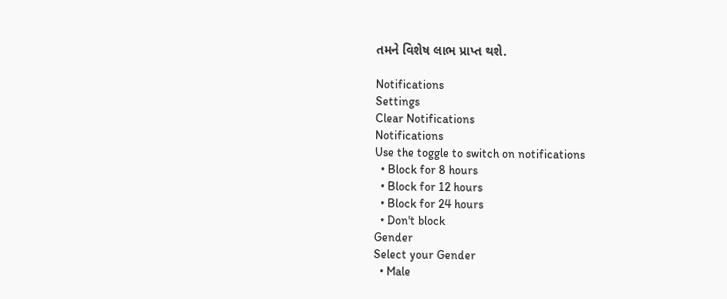તમને વિશેષ લાભ પ્રાપ્ત થશે.

Notifications
Settings
Clear Notifications
Notifications
Use the toggle to switch on notifications
  • Block for 8 hours
  • Block for 12 hours
  • Block for 24 hours
  • Don't block
Gender
Select your Gender
  • Male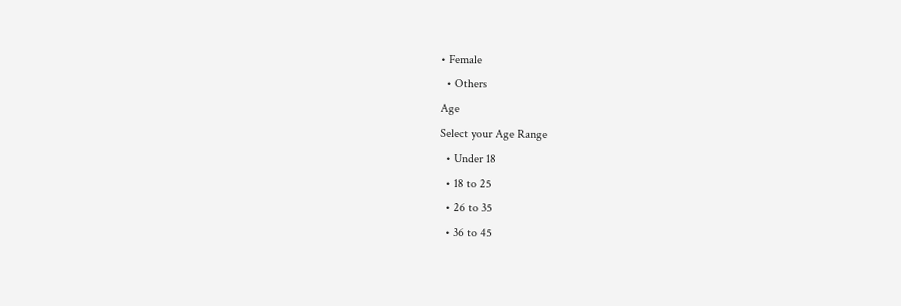• Female
  • Others
Age
Select your Age Range
  • Under 18
  • 18 to 25
  • 26 to 35
  • 36 to 45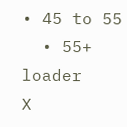• 45 to 55
  • 55+
loader
X